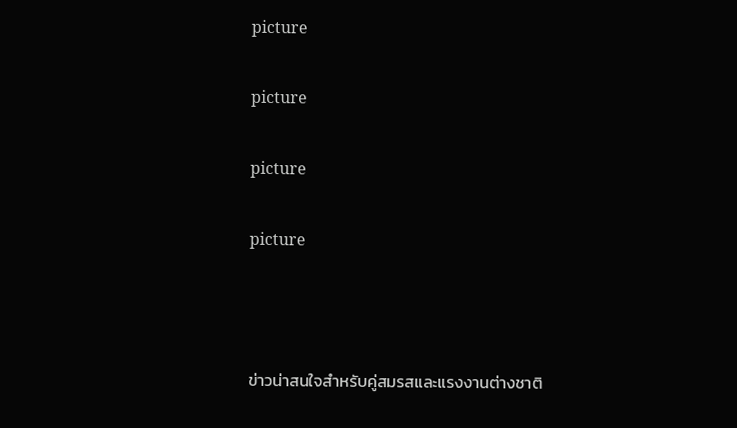picture

picture

picture

picture



ข่าวน่าสนใจสำหรับคู่สมรสและแรงงานต่างชาติ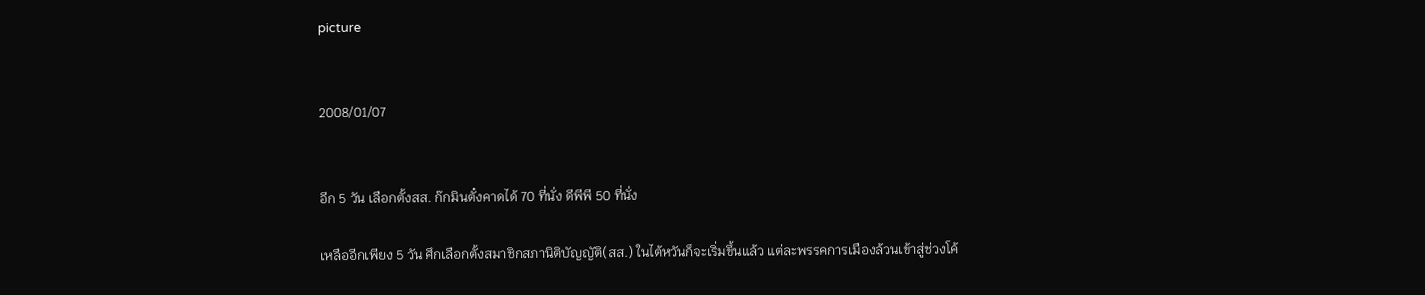picture


2008/01/07


อีก 5 วัน เลือกตั้งสส. ก๊กมินตั๋งคาดได้ 70 ที่นั่ง ดีพีพี 50 ที่นั่ง

เหลืออีกเพียง 5 วัน ศึกเลือกตั้งสมาชิกสภานิติบัญญัติ(สส.) ในไต้หวันก็จะเริ่มขึ้นแล้ว แต่ละพรรคการเมืองล้วนเข้าสู่ช่วงโค้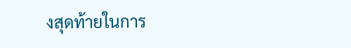งสุดท้ายในการ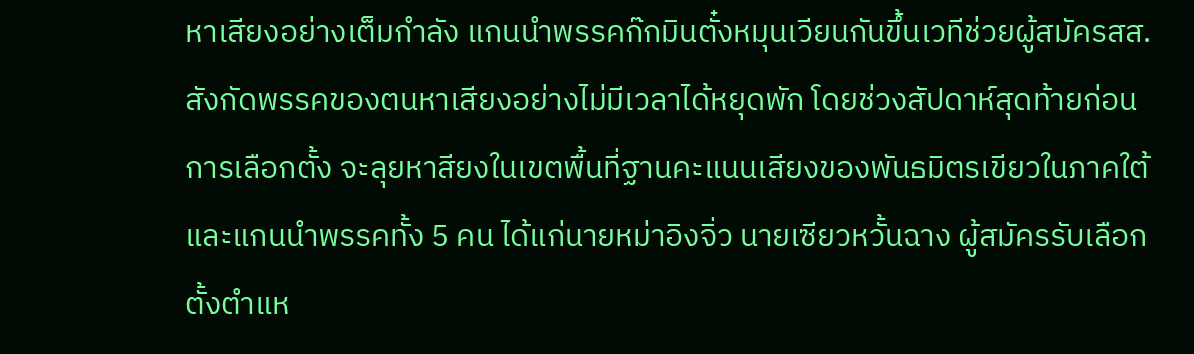หาเสียงอย่างเต็มกำลัง แกนนำพรรคก๊กมินตั๋งหมุนเวียนกันขึ้นเวทีช่วยผู้สมัครสส.สังกัดพรรคของตนหาเสียงอย่างไม่มีเวลาได้หยุดพัก โดยช่วงสัปดาห์สุดท้ายก่อนการเลือกตั้ง จะลุยหาสียงในเขตพื้นที่ฐานคะแนนเสียงของพันธมิตรเขียวในภาคใต้ และแกนนำพรรคทั้ง 5 คน ได้แก่นายหม่าอิงจิ่ว นายเซียวหวั้นฉาง ผู้สมัครรับเลือกตั้งตำแห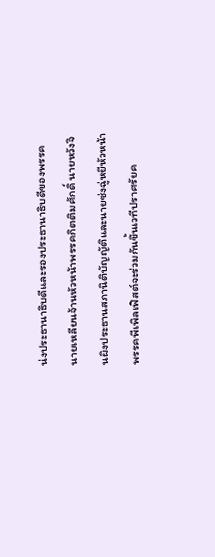น่งประธานาธิบดีและรองประธานาธิบดีของพรรค นายเหลียนจ้านหัวหน้าพรรคกิตติมศักดิ์ นายหวังจินผิงประธานสภานิติบัญญัติและนายซ่งฉู่หยีหัวหน้าพรรคพีเพิลเฟิสต์จะร่วมกันขึ้นเวทีปราศรัยค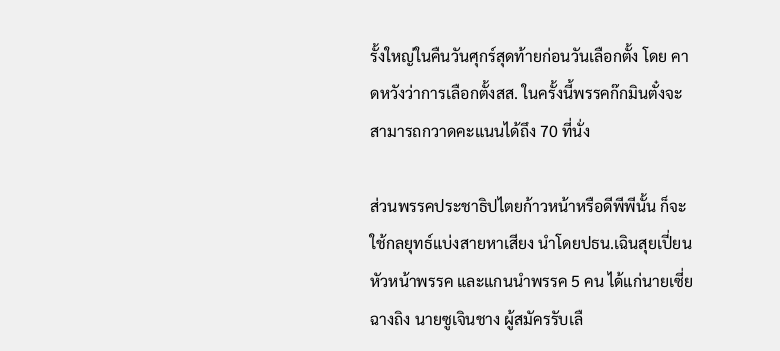รั้งใหญ่ในคืนวันศุกร์สุดท้ายก่อนวันเลือกตั้ง โดย คาดหวังว่าการเลือกตั้งสส. ในครั้งนี้พรรคก๊กมินตั๋งจะสามารถกวาดคะแนนได้ถึง 70 ที่นั่ง

ส่วนพรรคประชาธิปไตยก้าวหน้าหรือดีพีพีนั้น ก็จะใช้กลยุทธ์แบ่งสายหาเสียง นำโดยปธน.เฉินสุยเปี่ยนหัวหน้าพรรค และแกนนำพรรค 5 คน ได้แก่นายเซี่ยฉางถิง นายซูเจินชาง ผู้สมัครรับเลื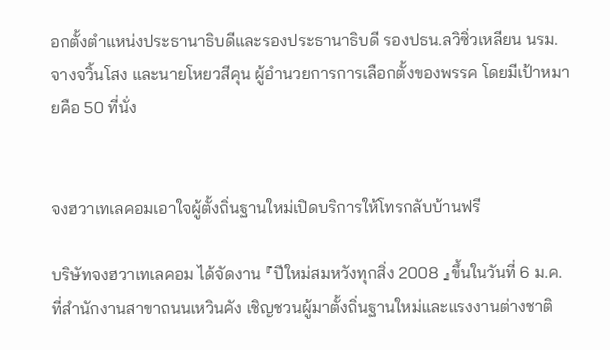อกตั้งตำแหน่งประธานาธิบดีและรองประธานาธิบดี รองปธน.ลวิซิ่วเหลียน นรม.จางจวิ้นโสง และนายโหยวสีคุน ผู้อำนวยการการเลือกตั้งของพรรค โดยมีเป้าหมายคือ 50 ที่นั่ง


จงฮวาเทเลคอมเอาใจผู้ตั้งถิ่นฐานใหม่เปิดบริการให้โทรกลับบ้านฟรี

บริษัทจงฮวาเทเลคอม ได้จัดงาน 『ปีใหม่สมหวังทุกสิ่ง 2008 』ขึ้นในวันที่ 6 ม.ค. ที่สำนักงานสาขาถนนเหวินคัง เชิญชวนผู้มาตั้งถิ่นฐานใหม่และแรงงานต่างชาติ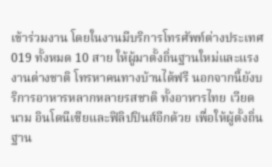เข้าร่วมงาน โดยในงานมีบริการโทรศัพท์ต่างประเทศ 019 ทั้งหมด 10 สาย ให้ผู้มาตั้งถิ่นฐานใหม่และแรงงานต่างชาติ โทรหาคนทางบ้านได้ฟรี นอกจากนี้ยังบริการอาหารหลากหลายรสชาติ ทั้งอาหารไทย เวียดนาม อินโดนีเซียและฟิลิปปินส์อีกด้วย เพื่อให้ผู้ตั้งถิ่นฐาน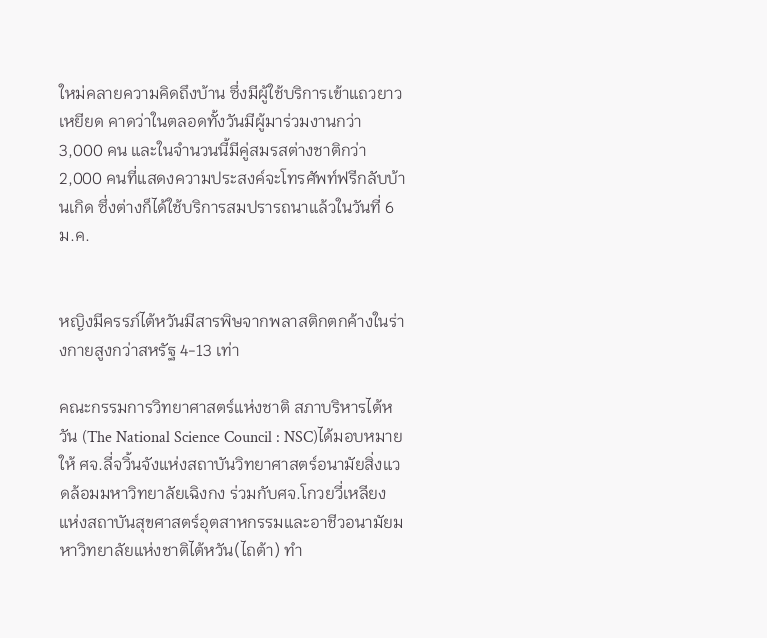ใหม่คลายความคิดถึงบ้าน ซึ่งมีผู้ใช้บริการเข้าแถวยาวเหยียด คาดว่าในตลอดทั้งวันมีผู้มาร่วมงานกว่า 3,000 คน และในจำนวนนี้มีคู่สมรสต่างชาติกว่า 2,000 คนที่แสดงความประสงค์จะโทรศัพท์ฟรีกลับบ้านเกิด ซึ่งต่างก็ได้ใช้บริการสมปรารถนาแล้วในวันที่ 6 ม.ค.


หญิงมีครรภ์ไต้หวันมีสารพิษจากพลาสติกตกค้างในร่างกายสูงกว่าสหรัฐ 4-13 เท่า

คณะกรรมการวิทยาศาสตร์แห่งชาติ สภาบริหารไต้หวัน (The National Science Council : NSC)ได้มอบหมายให้ ศจ.ลี่จวิ้นจังแห่งสถาบันวิทยาศาสตร์อนามัยสิ่งแวดล้อมมหาวิทยาลัยเฉิงกง ร่วมกับศจ.โกวยวี่เหลียงแห่งสถาบันสุขศาสตร์อุตสาหกรรมและอาชีวอนามัยมหาวิทยาลัยแห่งชาติไต้หวัน(ไถต้า) ทำ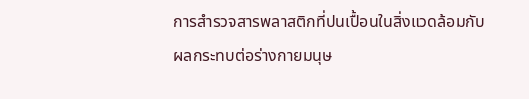การสำรวจสารพลาสติกที่ปนเปื้อนในสิ่งแวดล้อมกับผลกระทบต่อร่างกายมนุษ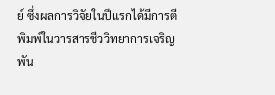ย์ ซึ่งผลการวิจัยในปีแรกได้มีการตีพิมพ์ในวารสารชีววิทยาการเจริญพัน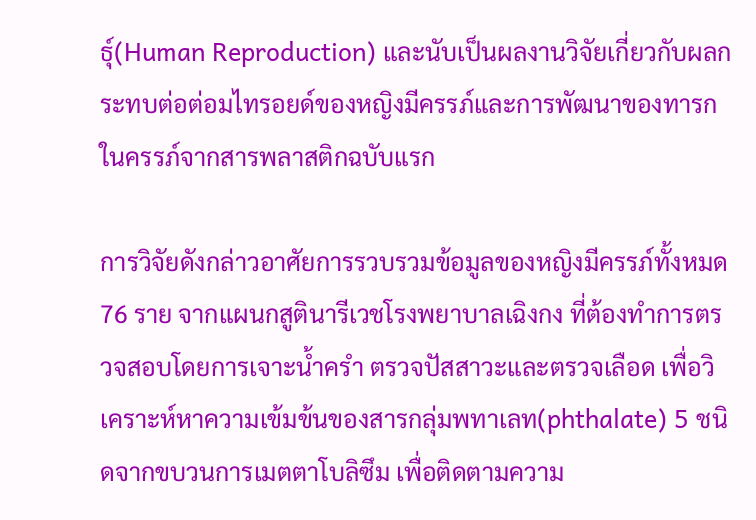ธุ์(Human Reproduction) และนับเป็นผลงานวิจัยเกี่ยวกับผลกระทบต่อต่อมไทรอยด์ของหญิงมีครรภ์และการพัฒนาของทารกในครรภ์จากสารพลาสติกฉบับแรก

การวิจัยดังกล่าวอาศัยการรวบรวมข้อมูลของหญิงมีครรภ์ทั้งหมด 76 ราย จากแผนกสูตินารีเวชโรงพยาบาลเฉิงกง ที่ต้องทำการตรวจสอบโดยการเจาะน้ำครำ ตรวจปัสสาวะและตรวจเลือด เพื่อวิเคราะห์หาความเข้มข้นของสารกลุ่มพทาเลท(phthalate) 5 ชนิดจากขบวนการเมตตาโบลิซึม เพื่อติดตามความ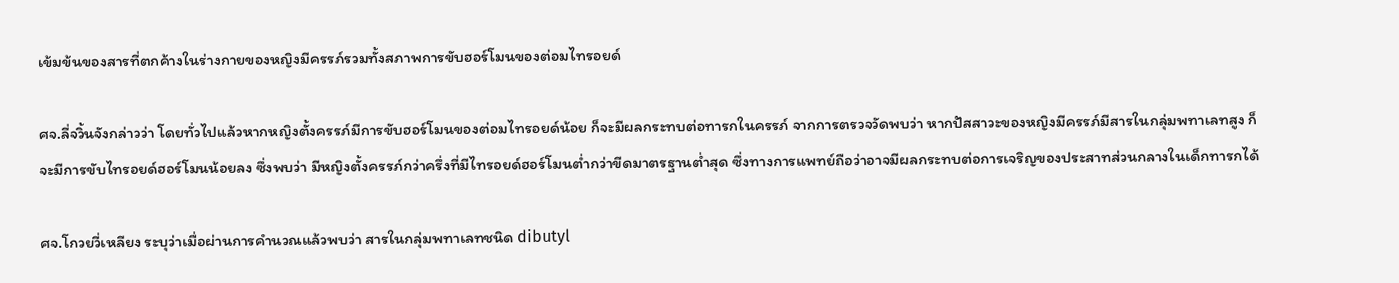เข้มข้นของสารที่ตกค้างในร่างกายของหญิงมีครรภ์รวมทั้งสภาพการขับฮอร์โมนของต่อมไทรอยด์

ศจ.ลี่จวิ้นจังกล่าวว่า โดยทั่วไปแล้วหากหญิงตั้งครรภ์มีการขับฮอร์โมนของต่อมไทรอยด์น้อย ก็จะมีผลกระทบต่อทารกในครรภ์ จากการตรวจวัดพบว่า หากปัสสาวะของหญิงมีครรภ์มีสารในกลุ่มพทาเลทสูง ก็จะมีการขับไทรอยด์ฮอร์โมนน้อยลง ซึ่งพบว่า มีหญิงตั้งครรภ์กว่าครึ่งที่มีไทรอยด์ฮอร์โมนต่ำกว่าขีดมาตรฐานต่ำสุด ซึ่งทางการแพทย์ถือว่าอาจมีผลกระทบต่อการเจริญของประสาทส่วนกลางในเด็กทารกได้

ศจ.โกวยวี่เหลียง ระบุว่าเมื่อผ่านการคำนวณแล้วพบว่า สารในกลุ่มพทาเลทชนิด dibutyl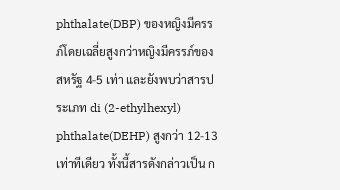phthalate(DBP) ของหญิงมีครรภ์โดยเฉลี่ยสูงกว่าหญิงมีครรภ์ของสหรัฐ 4-5 เท่า และยังพบว่าสารประเภท di (2-ethylhexyl) phthalate(DEHP) สูงกว่า 12-13 เท่าทีเดียว ทั้งนี้สารดังกล่าวเป็น ก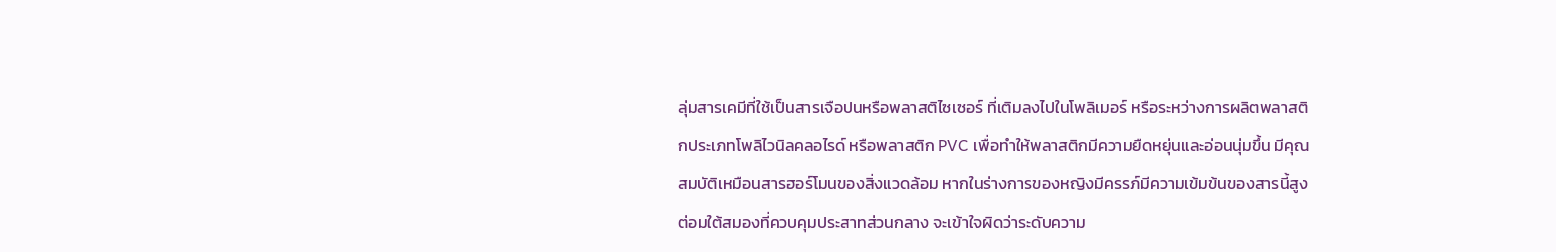ลุ่มสารเคมีที่ใช้เป็นสารเจือปนหรือพลาสติไซเซอร์ ที่เติมลงไปในโพลิเมอร์ หรือระหว่างการผลิตพลาสติกประเภทโพลิไวนิลคลอไรด์ หรือพลาสติก PVC เพื่อทำให้พลาสติกมีความยืดหยุ่นและอ่อนนุ่มขึ้น มีคุณสมบัติเหมือนสารฮอร์โมนของสิ่งแวดล้อม หากในร่างการของหญิงมีครรภ์มีความเข้มข้นของสารนี้สูง ต่อมใต้สมองที่ควบคุมประสาทส่วนกลาง จะเข้าใจผิดว่าระดับความ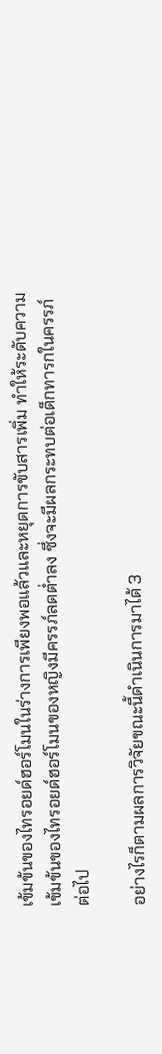เข้มข้นของไทรอยด์ฮอร์โมนในร่างการเพียงพอแล้วและหยุดการขับสารเพิ่ม ทำให้ระดับความเข้มข้นของไทรอยด์ฮอร์โมนของหญิงมีครรภ์ลดต่ำลง ซึ่งจะมีผลกระทบต่อเด็กทารกในครรภ์ต่อไป

อย่างไรก็ตามผลการวิจัยขณะนี้ดำเนินการมาได้ 3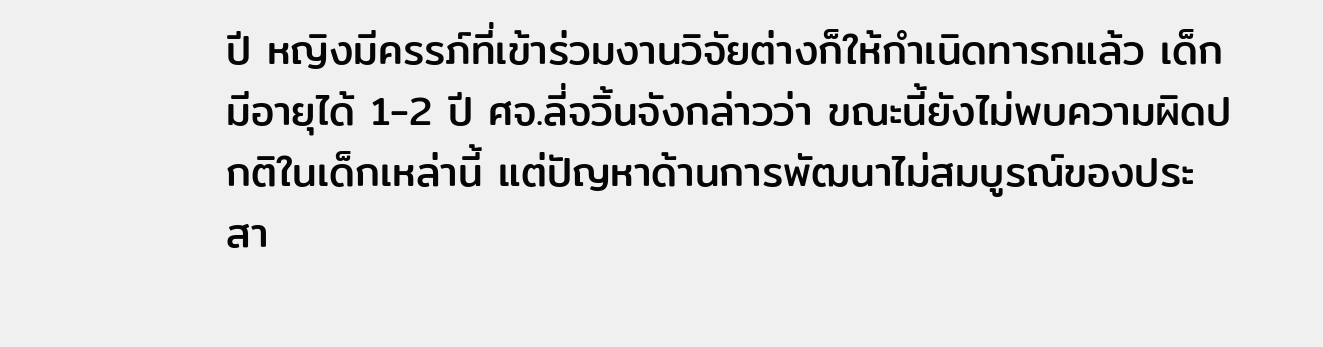ปี หญิงมีครรภ์ที่เข้าร่วมงานวิจัยต่างก็ให้กำเนิดทารกแล้ว เด็กมีอายุได้ 1-2 ปี ศจ.ลี่จวิ้นจังกล่าวว่า ขณะนี้ยังไม่พบความผิดปกติในเด็กเหล่านี้ แต่ปัญหาด้านการพัฒนาไม่สมบูรณ์ของประสา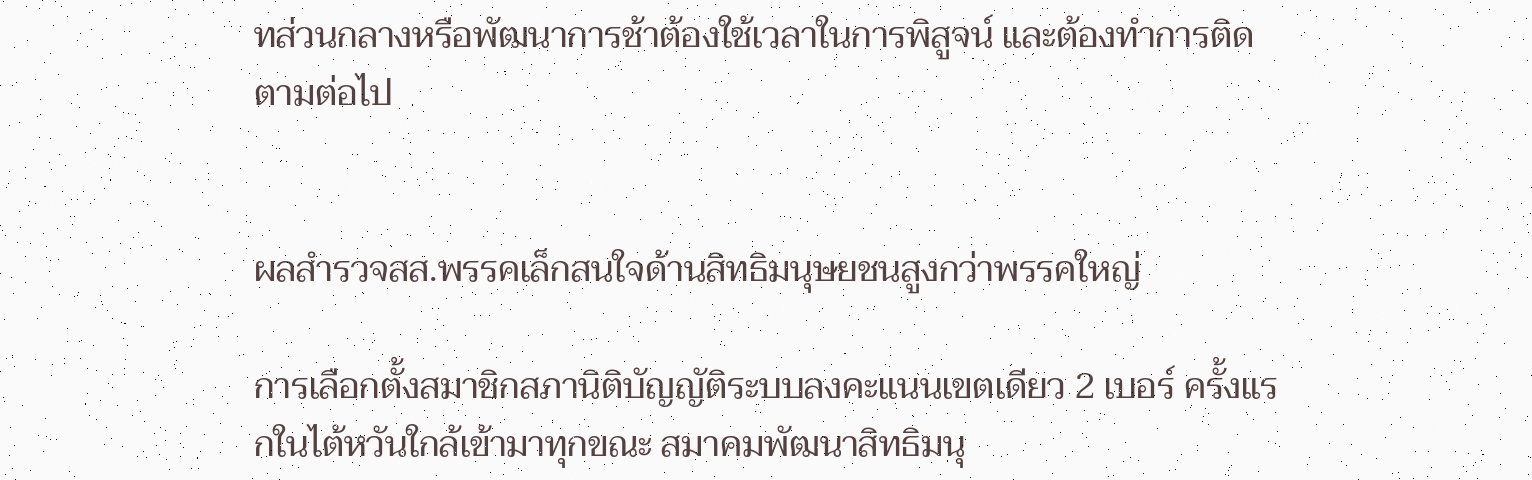ทส่วนกลางหรือพัฒนาการช้าต้องใช้เวลาในการพิสูจน์ และต้องทำการติดตามต่อไป


ผลสำรวจสส.พรรคเล็กสนใจด้านสิทธิมนุษยชนสูงกว่าพรรคใหญ่

การเลือกตั้งสมาชิกสภานิติบัญญัติระบบลงคะแนนเขตเดียว 2 เบอร์ ครั้งแรกในไต้หวันใกล้เข้ามาทุกขณะ สมาคมพัฒนาสิทธิมนุ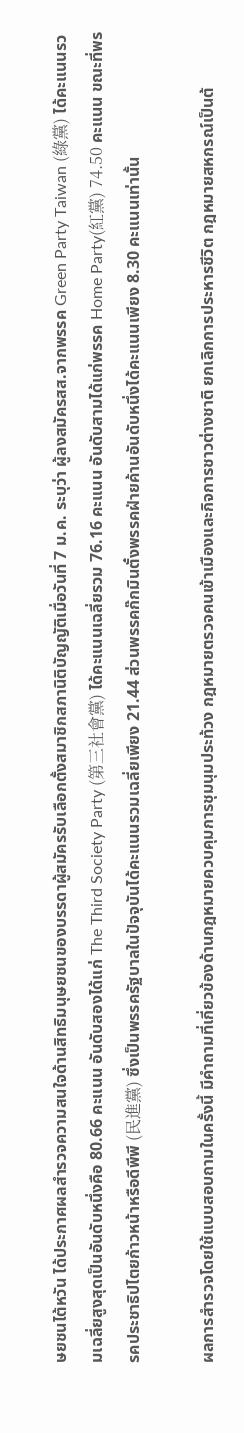ษยชนไต้หวัน ได้ประกาศผลสำรวจความสนใจด้านสิทธิมนุษยชนของบรรดาผู้สมัครรับเลือกตั้งสมาชิกสภานิติบัญญัติเมื่อวันที่ 7 ม.ค. ระบุว่า ผู้ลงสมัครสส.จากพรรค Green Party Taiwan (綠黨) ได้คะแนนรวมเฉลี่ยสูงสุดเป็นอันดับหนึ่งคือ 80.66 คะแนน อันดับสองได้แก่ The Third Society Party (第三社會黨) ได้คะแนนเฉลี่ยรวม 76.16 คะแนน อันดับสามได้แก่พรรค Home Party(紅黨) 74.50 คะแนน ขณะที่พรรคประชาธิปไตยก้าวหน้าหรือดีพีพี (民進黨) ซึ่งเป็นพรรครัฐบาลในปัจจุบันได้คะแนนรวมเฉลี่ยเพียง 21.44 ส่วนพรรคก๊กมินตั๋งพรรคฝ่ายค้านอันดับหนึ่งได้คะแนนเพียง 8.30 คะแนนเท่านั้น

ผลการสำรวจโดยใช้แบบสอบถามในครั้งนี้ มีคำถามที่เกี่ยวข้องด้านกฎหมายควบคุมการชุมนุมประท้วง กฎหมายตรวจคนเข้าเมืองและกิจการชาวต่างชาติ ยกเลิกการประหารชีวิต กฎหมายสหกรณ์เป็นต้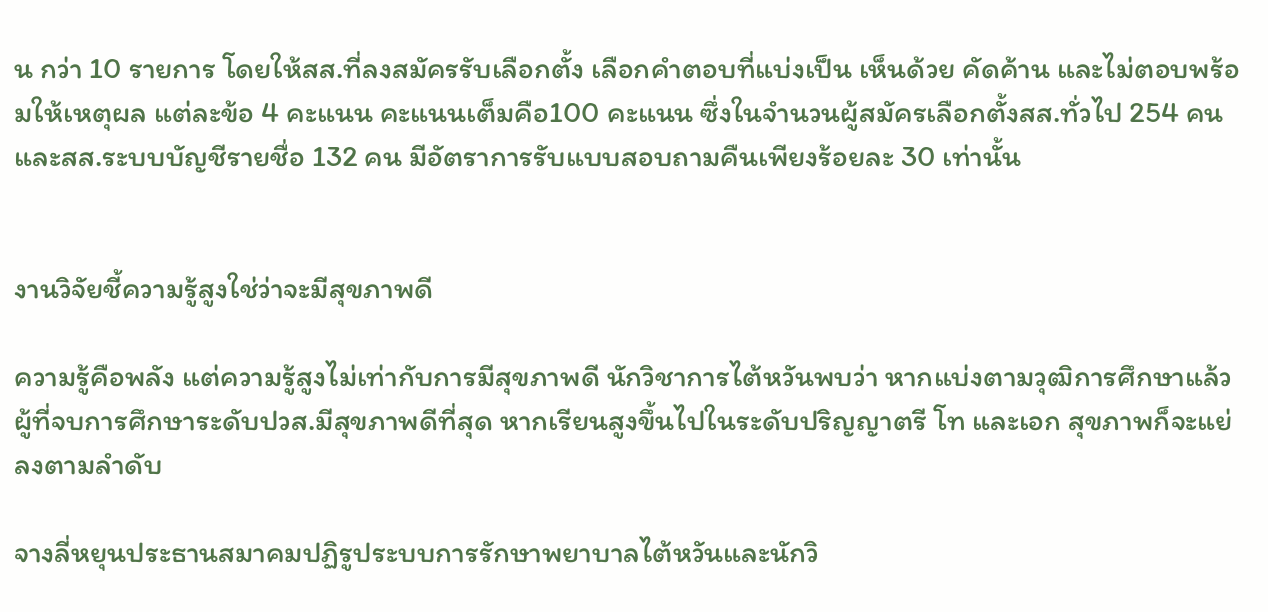น กว่า 10 รายการ โดยให้สส.ที่ลงสมัครรับเลือกตั้ง เลือกคำตอบที่แบ่งเป็น เห็นด้วย คัดค้าน และไม่ตอบพร้อมให้เหตุผล แต่ละข้อ 4 คะแนน คะแนนเต็มคือ100 คะแนน ซึ่งในจำนวนผู้สมัครเลือกตั้งสส.ทั่วไป 254 คน และสส.ระบบบัญชีรายชื่อ 132 คน มีอัตราการรับแบบสอบถามคืนเพียงร้อยละ 30 เท่านั้น


งานวิจัยชี้ความรู้สูงใช่ว่าจะมีสุขภาพดี

ความรู้คือพลัง แต่ความรู้สูงไม่เท่ากับการมีสุขภาพดี นักวิชาการไต้หวันพบว่า หากแบ่งตามวุฒิการศึกษาแล้ว ผู้ที่จบการศึกษาระดับปวส.มีสุขภาพดีที่สุด หากเรียนสูงขึ้นไปในระดับปริญญาตรี โท และเอก สุขภาพก็จะแย่ลงตามลำดับ

จางลี่หยุนประธานสมาคมปฏิรูประบบการรักษาพยาบาลไต้หวันและนักวิ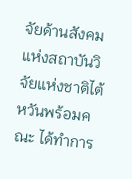จัยด้านสังคมแห่งสถาบันวิจัยแห่งชาติไต้หวันพร้อมคณะ ได้ทำการ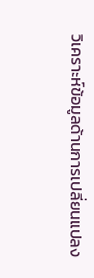วิเคราะห์ข้อมูลด้านการเปลี่ยนแปลง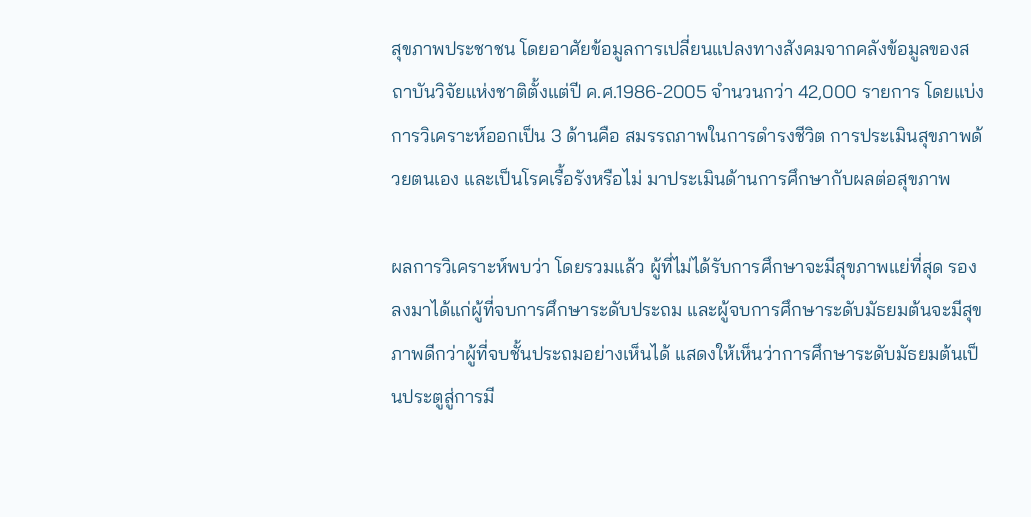สุขภาพประชาชน โดยอาศัยข้อมูลการเปลี่ยนแปลงทางสังคมจากคลังข้อมูลของสถาบันวิจัยแห่งชาติตั้งแต่ปี ค.ศ.1986-2005 จำนวนกว่า 42,000 รายการ โดยแบ่งการวิเคราะห์ออกเป็น 3 ด้านคือ สมรรถภาพในการดำรงชีวิต การประเมินสุขภาพด้วยตนเอง และเป็นโรคเรื้อรังหรือไม่ มาประเมินด้านการศึกษากับผลต่อสุขภาพ

ผลการวิเคราะห์พบว่า โดยรวมแล้ว ผู้ที่ไม่ได้รับการศึกษาจะมีสุขภาพแย่ที่สุด รองลงมาได้แก่ผู้ที่จบการศึกษาระดับประถม และผู้จบการศึกษาระดับมัธยมต้นจะมีสุขภาพดีกว่าผู้ที่จบชั้นประถมอย่างเห็นได้ แสดงให้เห็นว่าการศึกษาระดับมัธยมต้นเป็นประตูสู่การมี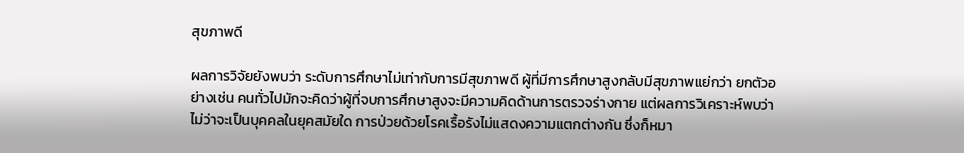สุขภาพดี

ผลการวิจัยยังพบว่า ระดับการศึกษาไม่เท่ากับการมีสุขภาพดี ผู้ที่มีการศึกษาสูงกลับมีสุขภาพแย่กว่า ยกตัวอย่างเช่น คนทั่วไปมักจะคิดว่าผู้ที่จบการศึกษาสูงจะมีความคิดด้านการตรวจร่างกาย แต่ผลการวิเคราะห์พบว่า ไม่ว่าจะเป็นบุคคลในยุคสมัยใด การป่วยด้วยโรคเรื้อรังไม่แสดงความแตกต่างกัน ซึ่งก็หมา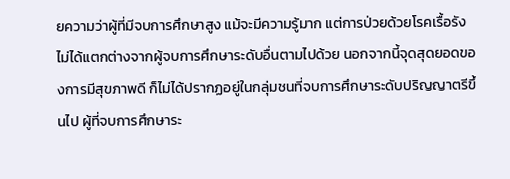ยความว่าผู้ที่มีจบการศึกษาสูง แม้จะมีความรู้มาก แต่การป่วยด้วยโรคเรื้อรังไม่ได้แตกต่างจากผู้จบการศึกษาระดับอื่นตามไปด้วย นอกจากนี้จุดสุดยอดของการมีสุขภาพดี ก็ไม่ได้ปรากฏอยู่ในกลุ่มชนที่จบการศึกษาระดับปริญญาตรีขึ้นไป ผู้ที่จบการศึกษาระ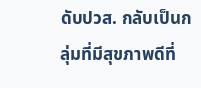ดับปวส. กลับเป็นกลุ่มที่มีสุขภาพดีที่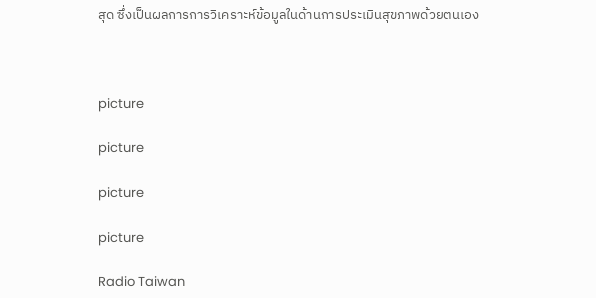สุด ซึ่งเป็นผลการการวิเคราะห์ข้อมูลในด้านการประเมินสุขภาพด้วยตนเอง



picture

picture

picture

picture

Radio Taiwan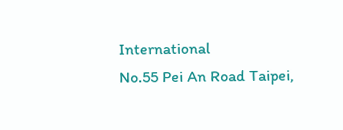International
No.55 Pei An Road Taipei,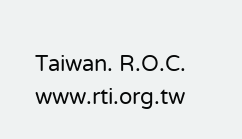Taiwan. R.O.C.
www.rti.org.tw